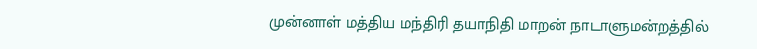முன்னாள் மத்திய மந்திரி தயாநிதி மாறன் நாடாளுமன்றத்தில்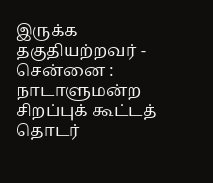இருக்க தகுதியற்றவர் -
சென்னை :
நாடாளுமன்ற சிறப்புக் கூட்டத் தொடர்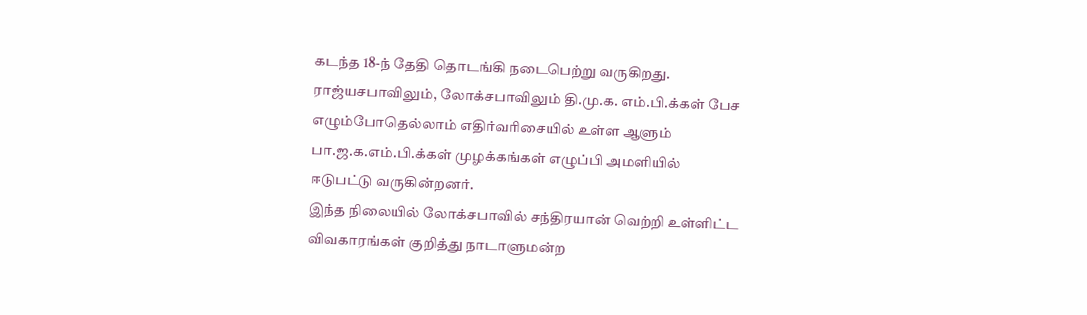கடந்த 18-ந் தேதி தொடங்கி நடைபெற்று வருகிறது. ராஜ்யசபாவிலும், லோக்சபாவிலும் தி.மு.க. எம்.பி.க்கள் பேச எழும்போதெல்லாம் எதிர்வரிசையில் உள்ள ஆளும் பா.ஜ.க.எம்.பி.க்கள் முழக்கங்கள் எழுப்பி அமளியில் ஈடுபட்டு வருகின்றனர்.
இந்த நிலையில் லோக்சபாவில் சந்திரயான் வெற்றி உள்ளிட்ட விவகாரங்கள் குறித்து நாடாளுமன்ற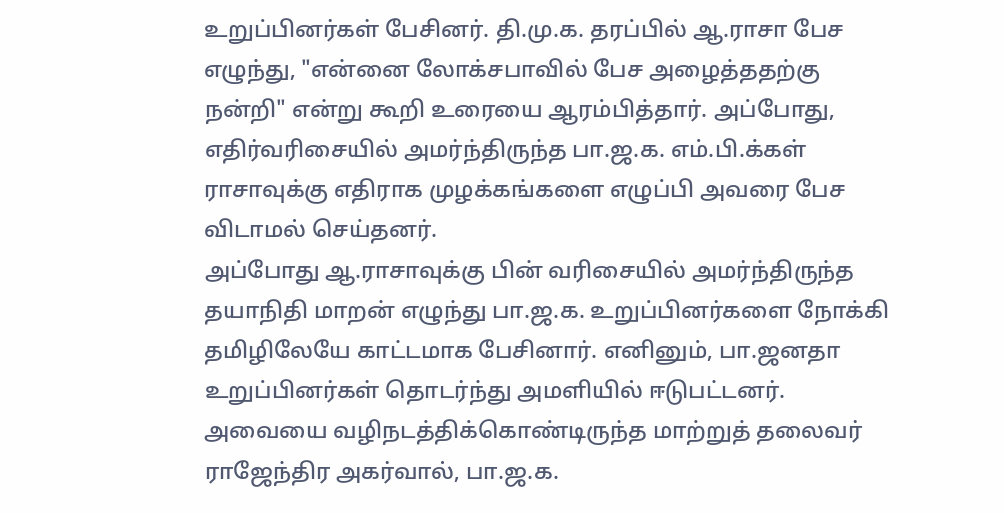உறுப்பினர்கள் பேசினர். தி.மு.க. தரப்பில் ஆ.ராசா பேச எழுந்து, "என்னை லோக்சபாவில் பேச அழைத்ததற்கு நன்றி" என்று கூறி உரையை ஆரம்பித்தார். அப்போது, எதிர்வரிசையில் அமர்ந்திருந்த பா.ஜ.க. எம்.பி.க்கள் ராசாவுக்கு எதிராக முழக்கங்களை எழுப்பி அவரை பேச விடாமல் செய்தனர்.
அப்போது ஆ.ராசாவுக்கு பின் வரிசையில் அமர்ந்திருந்த தயாநிதி மாறன் எழுந்து பா.ஜ.க. உறுப்பினர்களை நோக்கி தமிழிலேயே காட்டமாக பேசினார். எனினும், பா.ஜனதா உறுப்பினர்கள் தொடர்ந்து அமளியில் ஈடுபட்டனர். அவையை வழிநடத்திக்கொண்டிருந்த மாற்றுத் தலைவர் ராஜேந்திர அகர்வால், பா.ஜ.க.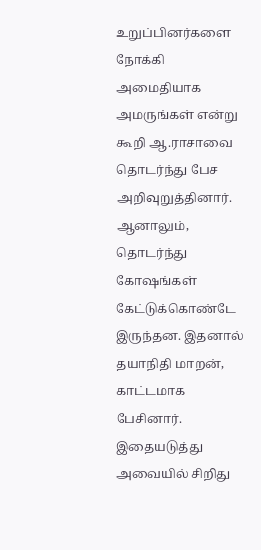உறுப்பினர்களை நோக்கி அமைதியாக அமருங்கள் என்று கூறி ஆ.ராசாவை தொடர்ந்து பேச அறிவுறுத்தினார். ஆனாலும், தொடர்ந்து கோஷங்கள் கேட்டுக்கொண்டே இருந்தன. இதனால் தயாநிதி மாறன், காட்டமாக பேசினார்.
இதையடுத்து அவையில் சிறிது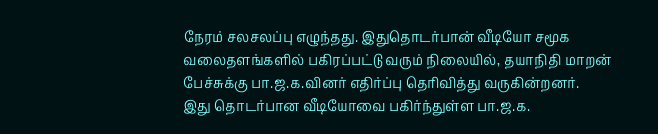நேரம் சலசலப்பு எழுந்தது. இதுதொடர்பான் வீடியோ சமூக வலைதளங்களில் பகிரப்பட்டு வரும் நிலையில், தயாநிதி மாறன் பேச்சுக்கு பா.ஜ.க.வினர் எதிர்ப்பு தெரிவித்து வருகின்றனர்.
இது தொடர்பான வீடியோவை பகிர்ந்துள்ள பா.ஜ.க.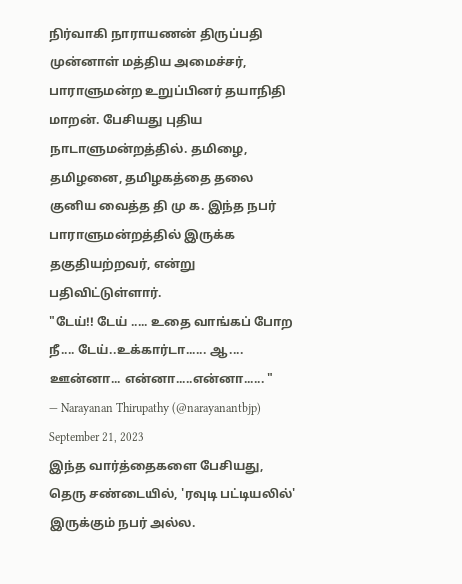நிர்வாகி நாராயணன் திருப்பதி முன்னாள் மத்திய அமைச்சர், பாராளுமன்ற உறுப்பினர் தயாநிதி மாறன். பேசியது புதிய நாடாளுமன்றத்தில். தமிழை, தமிழனை, தமிழகத்தை தலை குனிய வைத்த தி மு க. இந்த நபர் பாராளுமன்றத்தில் இருக்க தகுதியற்றவர், என்று பதிவிட்டுள்ளார்.
"டேய்!! டேய் ..... உதை வாங்கப் போற நீ.... டேய்..உக்கார்டா...... ஆ.... ஊன்னா... என்னா.....என்னா...... "
— Narayanan Thirupathy (@narayanantbjp) September 21, 2023
இந்த வார்த்தைகளை பேசியது, தெரு சண்டையில், 'ரவுடி பட்டியலில்' இருக்கும் நபர் அல்ல.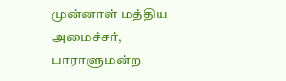முன்னாள் மத்திய அமைச்சர், பாராளுமன்ற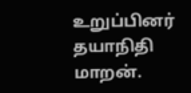உறுப்பினர் தயாநிதி மாறன்.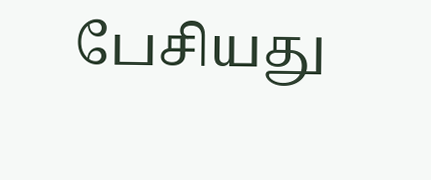பேசியது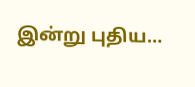இன்று புதிய…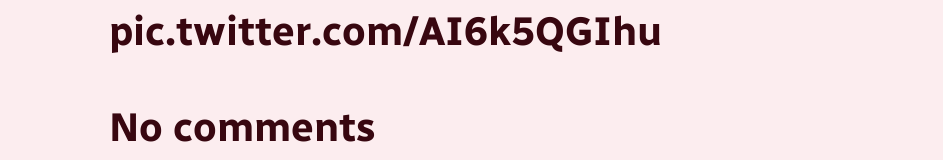pic.twitter.com/AI6k5QGIhu

No comments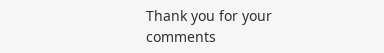Thank you for your comments